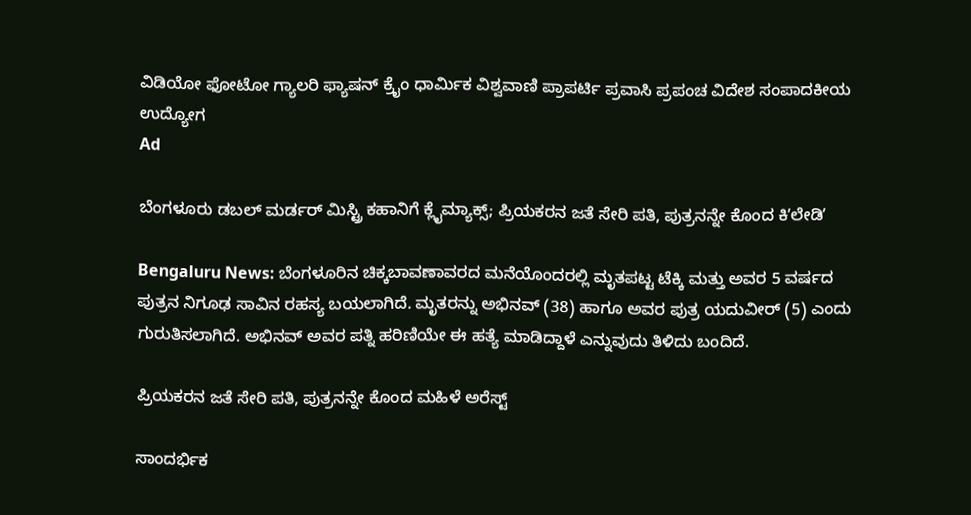ವಿಡಿಯೋ ಫೋಟೋ ಗ್ಯಾಲರಿ ಫ್ಯಾಷನ್ ಕ್ರೈಂ ಧಾರ್ಮಿಕ ವಿಶ್ವವಾಣಿ ಪ್ರಾಪರ್ಟಿ ಪ್ರವಾಸಿ ಪ್ರಪಂಚ ವಿದೇಶ ಸಂಪಾದಕೀಯ ಉದ್ಯೋಗ
Ad

ಬೆಂಗಳೂರು ಡಬಲ್‌ ಮರ್ಡರ್‌ ಮಿಸ್ಟ್ರಿ ಕಹಾನಿಗೆ ಕ್ಲೈಮ್ಯಾಕ್ಸ್‌; ಪ್ರಿಯಕರನ ಜತೆ ಸೇರಿ ಪತಿ, ಪುತ್ರನನ್ನೇ ಕೊಂದ ಕಿʼಲೇಡಿʼ

Bengaluru News: ಬೆಂಗಳೂರಿನ ಚಿಕ್ಕಬಾವಣಾವರದ ಮನೆಯೊಂದರಲ್ಲಿ ಮೃತಪಟ್ಟ ಟೆಕ್ಕಿ ಮತ್ತು ಅವರ 5 ವರ್ಷದ ಪುತ್ರನ ನಿಗೂಢ ಸಾವಿನ ರಹಸ್ಯ ಬಯಲಾಗಿದೆ. ಮೃತರನ್ನು ಅಭಿನವ್‌ (38) ಹಾಗೂ ಅವರ ಪುತ್ರ ಯದುವೀರ್‌ (5) ಎಂದು ಗುರುತಿಸಲಾಗಿದೆ. ಅಭಿನವ್‌ ಅವರ ಪತ್ನಿ ಹರಿಣಿಯೇ ಈ ಹತ್ಯೆ ಮಾಡಿದ್ದಾಳೆ ಎನ್ನುವುದು ತಿಳಿದು ಬಂದಿದೆ.

ಪ್ರಿಯಕರನ ಜತೆ ಸೇರಿ ಪತಿ, ಪುತ್ರನನ್ನೇ ಕೊಂದ ಮಹಿಳೆ ಅರೆಸ್ಟ್‌

ಸಾಂದರ್ಭಿಕ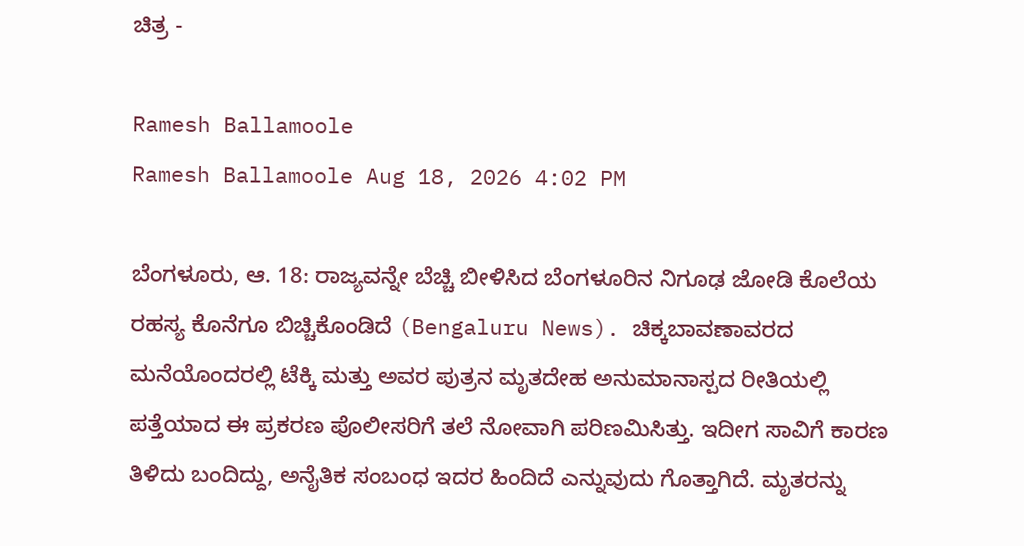ಚಿತ್ರ -

Ramesh Ballamoole
Ramesh Ballamoole Aug 18, 2026 4:02 PM

ಬೆಂಗಳೂರು, ಆ. 18: ರಾಜ್ಯವನ್ನೇ ಬೆಚ್ಚಿ ಬೀಳಿಸಿದ ಬೆಂಗಳೂರಿನ ನಿಗೂಢ ಜೋಡಿ ಕೊಲೆಯ ರಹಸ್ಯ ಕೊನೆಗೂ ಬಿಚ್ಚಿಕೊಂಡಿದೆ (Bengaluru News). ಚಿಕ್ಕಬಾವಣಾವರದ ಮನೆಯೊಂದರಲ್ಲಿ ಟೆಕ್ಕಿ ಮತ್ತು ಅವರ ಪುತ್ರನ ಮೃತದೇಹ ಅನುಮಾನಾಸ್ಪದ ರೀತಿಯಲ್ಲಿ ಪತ್ತೆಯಾದ ಈ ಪ್ರಕರಣ ಪೊಲೀಸರಿಗೆ ತಲೆ ನೋವಾಗಿ ಪರಿಣಮಿಸಿತ್ತು. ಇದೀಗ ಸಾವಿಗೆ ಕಾರಣ ತಿಳಿದು ಬಂದಿದ್ದು, ಅನೈತಿಕ ಸಂಬಂಧ ಇದರ ಹಿಂದಿದೆ ಎನ್ನುವುದು ಗೊತ್ತಾಗಿದೆ. ಮೃತರನ್ನು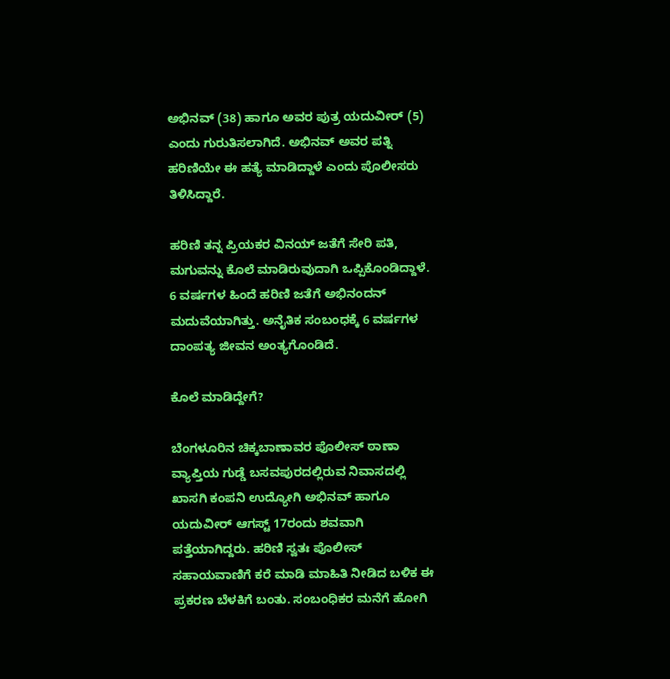ಅಭಿನವ್‌ (38) ಹಾಗೂ ಅವರ ಪುತ್ರ ಯದುವೀರ್‌ (5) ಎಂದು ಗುರುತಿಸಲಾಗಿದೆ. ಅಭಿನವ್‌ ಅವರ ಪತ್ನಿ ಹರಿಣಿಯೇ ಈ ಹತ್ಯೆ ಮಾಡಿದ್ದಾಳೆ ಎಂದು ಪೊಲೀಸರು ತಿಳಿಸಿದ್ದಾರೆ.

ಹರಿಣಿ ತನ್ನ ಪ್ರಿಯಕರ ವಿನಯ್ ಜತೆಗೆ ಸೇರಿ ಪತಿ, ಮಗುವನ್ನು ಕೊಲೆ ಮಾಡಿರುವುದಾಗಿ ಒಪ್ಪಿಕೊಂಡಿದ್ದಾಳೆ. 6 ವರ್ಷಗಳ ಹಿಂದೆ ಹರಿಣಿ ಜತೆಗೆ ಅಭಿನಂದನ್ ಮದುವೆಯಾಗಿತ್ತು. ಅನೈತಿಕ ಸಂಬಂಧಕ್ಕೆ 6 ವರ್ಷಗಳ ದಾಂಪತ್ಯ ಜೀವನ ಅಂತ್ಯಗೊಂಡಿದೆ.

ಕೊಲೆ ಮಾಡಿದ್ದೇಗೆ?

ಬೆಂಗಳೂರಿನ ಚಿಕ್ಕಬಾಣಾವರ ಪೊಲೀಸ್ ಠಾಣಾ ವ್ಯಾಪ್ತಿಯ ಗುಡ್ಡೆ ಬಸವಪುರದಲ್ಲಿರುವ ನಿವಾಸದಲ್ಲಿ ಖಾಸಗಿ ಕಂಪನಿ ಉದ್ಯೋಗಿ ಅಭಿನವ್‌ ಹಾಗೂ ಯದುವೀರ್‌ ಆಗಸ್ಟ್‌ 17ರಂದು ಶವವಾಗಿ ಪತ್ತೆಯಾಗಿದ್ದರು. ಹರಿಣಿ ಸ್ವತಃ ಪೊಲೀಸ್ ಸಹಾಯವಾಣಿಗೆ ಕರೆ ಮಾಡಿ ಮಾಹಿತಿ ನೀಡಿದ ಬಳಿಕ ಈ ಪ್ರಕರಣ ಬೆಳಕಿಗೆ ಬಂತು. ಸಂಬಂಧಿಕರ ಮನೆಗೆ ಹೋಗಿ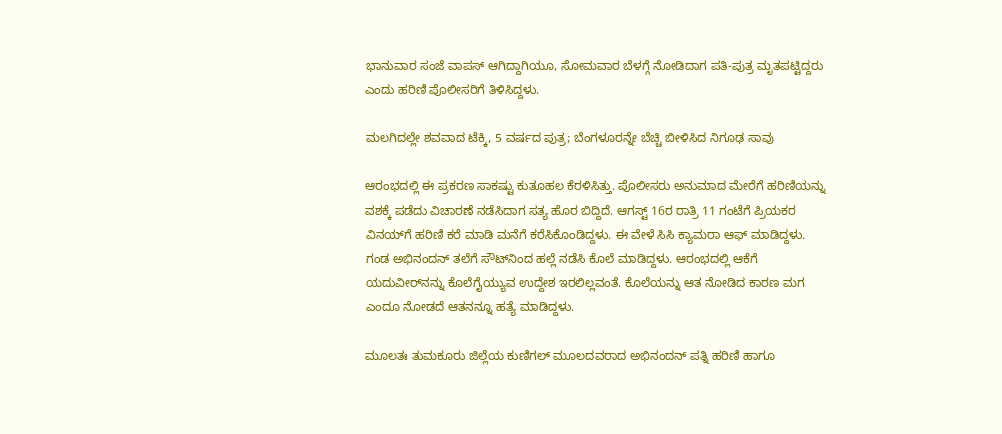ಭಾನುವಾರ ಸಂಜೆ ವಾಪಸ್ ಆಗಿದ್ದಾಗಿಯೂ, ಸೋಮವಾರ ಬೆಳಗ್ಗೆ ನೋಡಿದಾಗ ಪತಿ-ಪುತ್ರ ಮೃತಪಟ್ಟಿದ್ದರು ಎಂದು ಹರಿಣಿ ಪೊಲೀಸರಿಗೆ ತಿಳಿಸಿದ್ದಳು.

ಮಲಗಿದಲ್ಲೇ ಶವವಾದ ಟೆಕ್ಕಿ, 5 ವರ್ಷದ ಪುತ್ರ; ಬೆಂಗಳೂರನ್ನೇ ಬೆಚ್ಚಿ ಬೀಳಿಸಿದ ನಿಗೂಢ ಸಾವು

ಆರಂಭದಲ್ಲಿ ಈ ಪ್ರಕರಣ ಸಾಕಷ್ಟು ಕುತೂಹಲ ಕೆರಳಿಸಿತ್ತು. ಪೊಲೀಸರು ಅನುಮಾದ ಮೇರೆಗೆ ಹರಿಣಿಯನ್ನು ವಶಕ್ಕೆ ಪಡೆದು ವಿಚಾರಣೆ ನಡೆಸಿದಾಗ ಸತ್ಯ ಹೊರ ಬಿದ್ದಿದೆ. ಆಗಸ್ಟ್‌ 16ರ ರಾತ್ರಿ 11 ಗಂಟೆಗೆ ಪ್ರಿಯಕರ ವಿನಯ್‌ಗೆ ಹರಿಣಿ ಕರೆ ಮಾಡಿ ಮನೆಗೆ ಕರೆಸಿಕೊಂಡಿದ್ದಳು. ಈ ವೇಳೆ ಸಿಸಿ ಕ್ಯಾಮರಾ ಆಫ್ ಮಾಡಿದ್ದಳು. ಗಂಡ ಅಭಿನಂದನ್ ತಲೆಗೆ ಸೌಟ್‌ನಿಂದ ಹಲ್ಲೆ ನಡೆಸಿ ಕೊಲೆ ಮಾಡಿದ್ದಳು. ಆರಂಭದಲ್ಲಿ ಆಕೆಗೆ ಯದುವೀರ್‌ನನ್ನು ಕೊಲೆಗೈಯ್ಯುವ ಉದ್ದೇಶ ಇರಲಿಲ್ಲವಂತೆ. ಕೊಲೆಯನ್ನು ಆತ ನೋಡಿದ ಕಾರಣ ಮಗ ಎಂದೂ ನೋಡದೆ ಆತನನ್ನೂ ಹತ್ಯೆ ಮಾಡಿದ್ದಳು.

ಮೂಲತಃ ತುಮಕೂರು ಜಿಲ್ಲೆಯ ಕುಣಿಗಲ್ ಮೂಲದವರಾದ ಅಭಿನಂದನ್ ಪತ್ನಿ ಹರಿಣಿ ಹಾಗೂ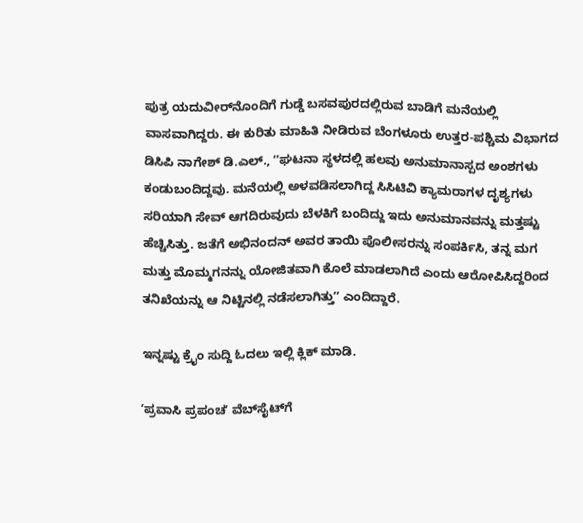ಪುತ್ರ ಯದುವೀರ್‌ನೊಂದಿಗೆ ಗುಡ್ಡೆ ಬಸವಪುರದಲ್ಲಿರುವ ಬಾಡಿಗೆ ಮನೆಯಲ್ಲಿ ವಾಸವಾಗಿದ್ದರು. ಈ ಕುರಿತು ಮಾಹಿತಿ ನೀಡಿರುವ ಬೆಂಗಳೂರು ಉತ್ತರ-ಪಶ್ಚಿಮ ವಿಭಾಗದ ಡಿಸಿಪಿ ನಾಗೇಶ್ ಡಿ.ಎಲ್., ʼʼಘಟನಾ ಸ್ಥಳದಲ್ಲಿ ಹಲವು ಅನುಮಾನಾಸ್ಪದ ಅಂಶಗಳು ಕಂಡುಬಂದಿದ್ದವು. ಮನೆಯಲ್ಲಿ ಅಳವಡಿಸಲಾಗಿದ್ದ ಸಿಸಿಟಿವಿ ಕ್ಯಾಮರಾಗಳ ದೃಶ್ಯಗಳು ಸರಿಯಾಗಿ ಸೇವ್ ಆಗದಿರುವುದು ಬೆಳಕಿಗೆ ಬಂದಿದ್ದು ಇದು ಅನುಮಾನವನ್ನು ಮತ್ತಷ್ಟು ಹೆಚ್ಚಿಸಿತ್ತು. ಜತೆಗೆ ಅಭಿನಂದನ್ ಅವರ ತಾಯಿ ಪೊಲೀಸರನ್ನು ಸಂಪರ್ಕಿಸಿ, ತನ್ನ ಮಗ ಮತ್ತು ಮೊಮ್ಮಗನನ್ನು ಯೋಜಿತವಾಗಿ ಕೊಲೆ ಮಾಡಲಾಗಿದೆ ಎಂದು ಆರೋಪಿಸಿದ್ದರಿಂದ ತನಿಖೆಯನ್ನು ಆ ನಿಟ್ಟಿನಲ್ಲಿ ನಡೆಸಲಾಗಿತ್ತುʼʼ ಎಂದಿದ್ದಾರೆ.

ಇನ್ನಷ್ಟು ಕ್ರೈಂ ಸುದ್ದಿ ಓದಲು ಇಲ್ಲಿ ಕ್ಲಿಕ್‌ ಮಾಡಿ.

ʼಪ್ರವಾಸಿ ಪ್ರಪಂಚʼ ವೆಬ್‌ಸೈಟ್‌ಗೆ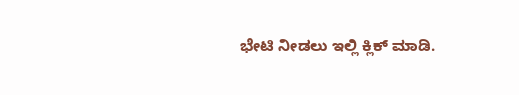ಭೇಟಿ ನೀಡಲು ಇಲ್ಲಿ ಕ್ಲಿಕ್‌ ಮಾಡಿ.